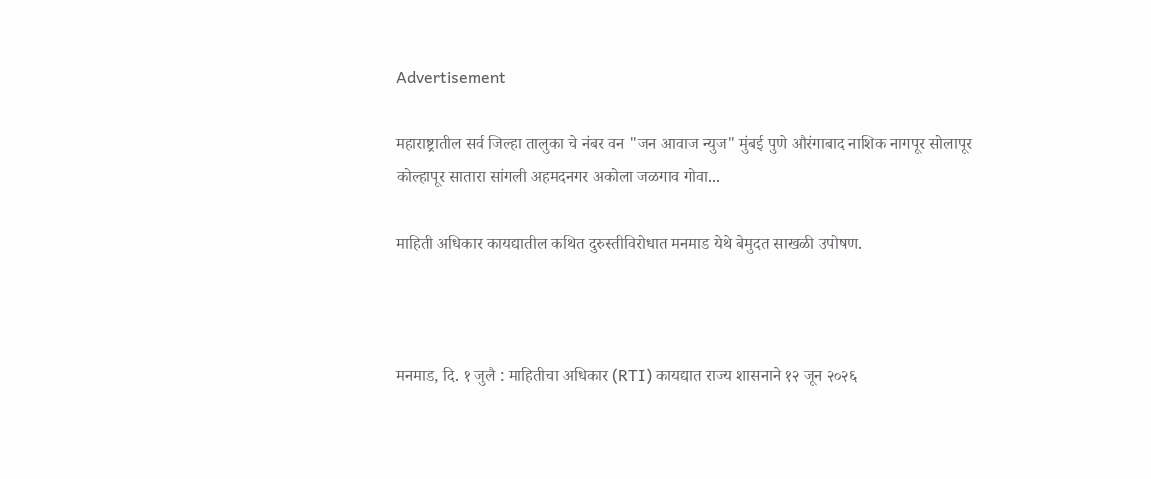Advertisement

महाराष्ट्रातील सर्व जिल्हा तालुका चे नंबर वन "जन आवाज न्युज" मुंबई पुणे औरंगाबाद नाशिक नागपूर सोलापूर कोल्हापूर सातारा सांगली अहमदनगर अकोला जळगाव गोवा...

माहिती अधिकार कायद्यातील कथित दुरुस्तीविरोधात मनमाड येथे बेमुदत साखळी उपोषण.



मनमाड, दि. १ जुलै : माहितीचा अधिकार (RTI) कायद्यात राज्य शासनाने १२ जून २०२६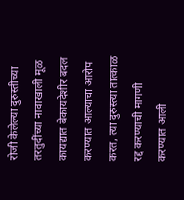रोजी केलेल्या दुरुस्तीच्या तरतुदींच्या नावाखाली मूळ कायद्यात बेकायदेशीर बदल करण्यात आल्याचा आरोप करत, त्या दुरुस्त्या तात्काळ रद्द करण्याची मागणी करण्यात आली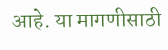आहे. या मागणीसाठी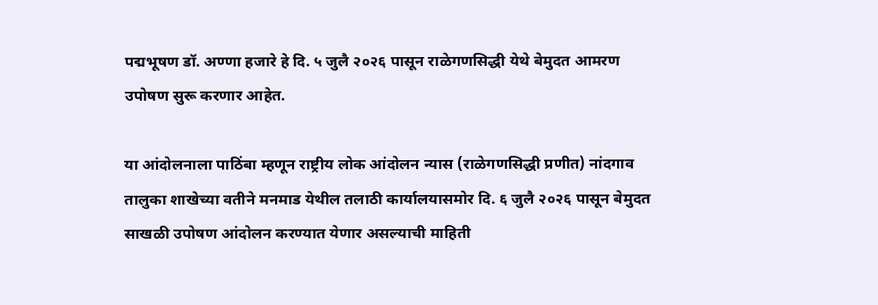पद्मभूषण डॉ. अण्णा हजारे हे दि. ५ जुलै २०२६ पासून राळेगणसिद्धी येथे बेमुदत आमरण उपोषण सुरू करणार आहेत.

या आंदोलनाला पाठिंबा म्हणून राष्ट्रीय लोक आंदोलन न्यास (राळेगणसिद्धी प्रणीत) नांदगाव तालुका शाखेच्या वतीने मनमाड येथील तलाठी कार्यालयासमोर दि. ६ जुलै २०२६ पासून बेमुदत साखळी उपोषण आंदोलन करण्यात येणार असल्याची माहिती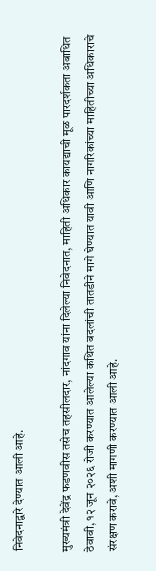निवेदनाद्वारे देण्यात आली आहे.

मुख्यमंत्री देवेंद्र फडणवीस तसेच तहसीलदार, नांदगाव यांना दिलेल्या निवेदनात, माहिती अधिकार कायद्याची मूळ पारदर्शकता अबाधित ठेवावी, १२ जून २०२६ रोजी करण्यात आलेल्या कथित बदलांची तातडीने मागे घेण्यात यावी आणि नागरिकांच्या माहितीच्या अधिकाराचे संरक्षण करावे, अशी मागणी करण्यात आली आहे.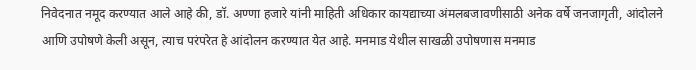निवेदनात नमूद करण्यात आले आहे की, डॉ. अण्णा हजारे यांनी माहिती अधिकार कायद्याच्या अंमलबजावणीसाठी अनेक वर्षे जनजागृती, आंदोलने आणि उपोषणे केली असून, त्याच परंपरेत हे आंदोलन करण्यात येत आहे. मनमाड येथील साखळी उपोषणास मनमाड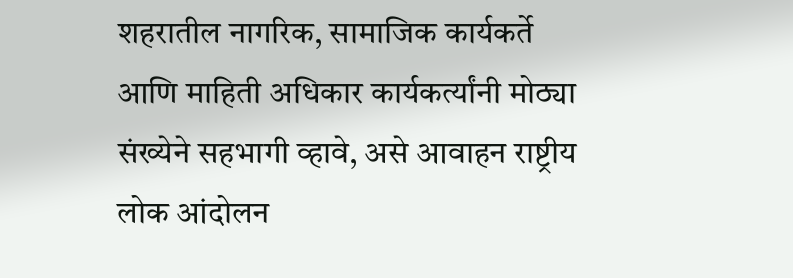शहरातील नागरिक, सामाजिक कार्यकर्ते आणि माहिती अधिकार कार्यकर्त्यांनी मोठ्या संख्येने सहभागी व्हावे, असे आवाहन राष्ट्रीय लोक आंदोलन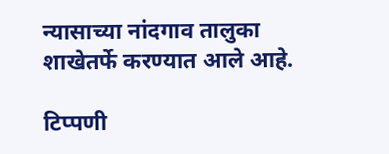न्यासाच्या नांदगाव तालुका शाखेतर्फे करण्यात आले आहे.

टिप्पणी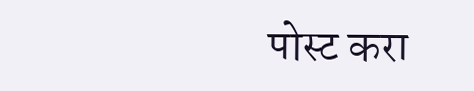पोस्ट करा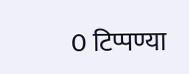0 टिप्पण्या